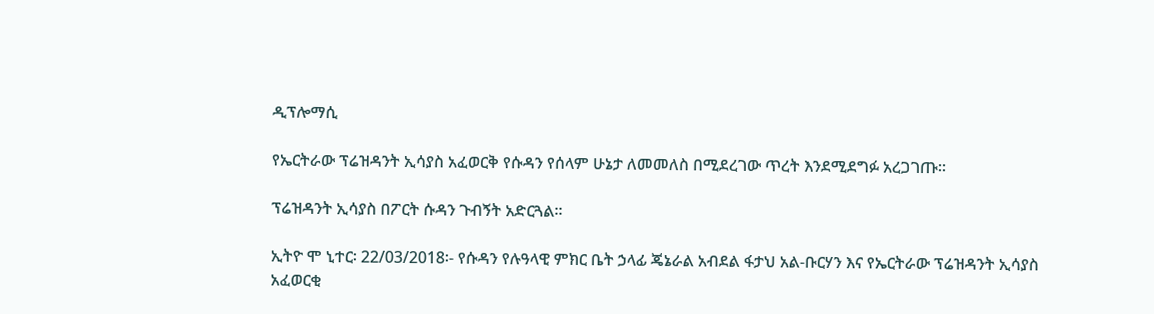ዲፕሎማሲ

የኤርትራው ፕሬዝዳንት ኢሳያስ አፈወርቅ የሱዳን የሰላም ሁኔታ ለመመለስ በሚደረገው ጥረት እንደሚደግፉ አረጋገጡ።

ፕሬዝዳንት ኢሳያስ በፖርት ሱዳን ጉብኝት አድርጓል።

ኢትዮ ሞ ኒተር፡ 22/03/2018፡- የሱዳን የሉዓላዊ ምክር ቤት ኃላፊ ጄኔራል አብደል ፋታህ አል-ቡርሃን እና የኤርትራው ፕሬዝዳንት ኢሳያስ አፈወርቂ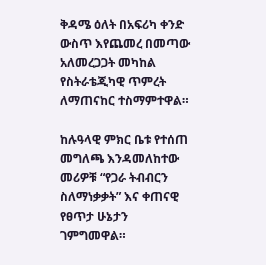ቅዳሜ ዕለት በአፍሪካ ቀንድ ውስጥ እየጨመረ በመጣው አለመረጋጋት መካከል የስትራቴጂካዊ ጥምረት ለማጠናከር ተስማምተዋል።

ከሉዓላዊ ምክር ቤቱ የተሰጠ መግለጫ እንዳመለከተው መሪዎቹ “የጋራ ትብብርን ስለማነቃቃት” እና ቀጠናዊ የፀጥታ ሁኔታን ገምግመዋል።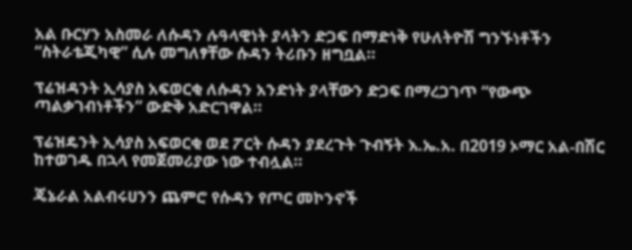አል ቡርሃን አስመራ ለሱዳን ሉዓላዊነት ያላትን ድጋፍ በማድነቅ የሁለትዮሽ ግንኙነቶችን “ስትራቴጂካዊ” ሲሉ መግለፃቸው ሱዳን ትሪቡን ዘግቧል።

ፕሬዝዳንት ኢሳያስ አፍወርቂ ለሱዳን አንድነት ያላቸውን ድጋፍ በማረጋገጥ “የውጭ ጣልቃገብነቶችን” ውድቅ አድርገዋል።

ፕሬዝዴንት ኢሳያስ አፍወርቂ ወደ ፖርት ሱዳን ያደረጉት ጉብኝት እ.ኤ.አ. በ2019 ኦማር አል-በሽር ከተወገዱ በኋላ የመጀመሪያው ነው ተብሏል።

ጄኔራል አልብሩሀንን ጨምሮ የሱዳን የጦር መኮንኖች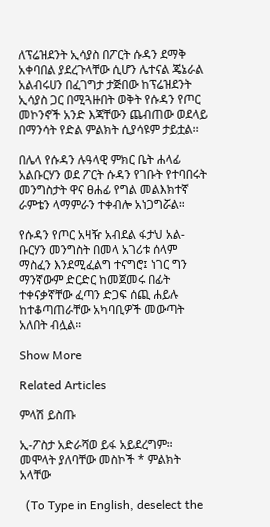ለፕሬዝደንት ኢሳያስ በፖርት ሱዳን ደማቅ አቀባበል ያደረጉላቸው ሲሆን ሌተናል ጄኔራል አልብሩሀን በፈገግታ ታጅበው ከፕሬዝደንት ኢሳያስ ጋር በሚጓዙበት ወቅት የሱዳን የጦር መኮንኖች አንድ እጃቸውን ጨብጠው ወደላይ በማንሳት የድል ምልክት ሲያሳዩም ታይቷል፡፡

በሌላ የሱዳን ሉዓላዊ ምክር ቤት ሐላፊ አልቡርሃን ወደ ፖርት ሱዳን የገቡት የተባበሩት መንግስታት ዋና ፀሐፊ የግል መልእክተኛ ራምቴን ላማምራን ተቀብሎ አነጋግሯል።

የሱዳን የጦር አዛዥ አብደል ፋታህ አል-ቡርሃን መንግስት በመላ አገሪቱ ሰላም ማስፈን እንደሚፈልግ ተናግሮ፤ ነገር ግን ማንኛውም ድርድር ከመጀመሩ በፊት ተቀናቃኛቸው ፈጣን ድጋፍ ሰጪ ሐይሉ ከተቆጣጠራቸው አካባቢዎች መውጣት አለበት ብሏል።

Show More

Related Articles

ምላሽ ይስጡ

ኢ-ፖስታ አድራሻወ ይፋ አይደረግም። መሞላት ያለባቸው መስኮች * ምልክት አላቸው

  (To Type in English, deselect the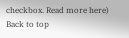checkbox. Read more here)
Back to top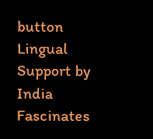button
Lingual Support by India Fascinates